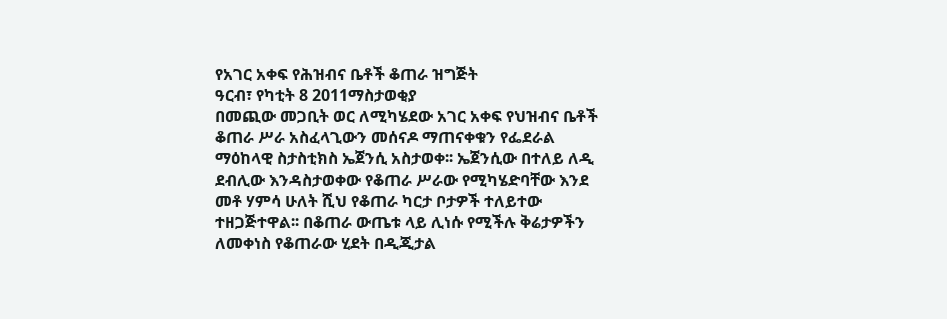የአገር አቀፍ የሕዝብና ቤቶች ቆጠራ ዝግጅት
ዓርብ፣ የካቲት 8 2011ማስታወቂያ
በመጪው መጋቢት ወር ለሚካሄደው አገር አቀፍ የህዝብና ቤቶች ቆጠራ ሥራ አስፈላጊውን መሰናዶ ማጠናቀቁን የፌደራል ማዕከላዊ ስታስቲክስ ኤጀንሲ አስታወቀ፡፡ ኤጀንሲው በተለይ ለዲ ደብሊው እንዳስታወቀው የቆጠራ ሥራው የሚካሄድባቸው እንደ መቶ ሃምሳ ሁለት ሺህ የቆጠራ ካርታ ቦታዎች ተለይተው ተዘጋጅተዋል፡፡ በቆጠራ ውጤቱ ላይ ሊነሱ የሚችሉ ቅሬታዎችን ለመቀነስ የቆጠራው ሂደት በዲጂታል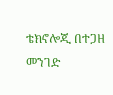ቴክኖሎጂ በተጋዘ መንገድ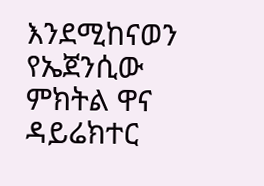እንደሚከናወን የኤጀንሲው ምክትል ዋና ዳይሬክተር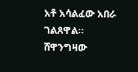አቶ አሳልፈው አበራ ገልጸዋል፡፡
ሸዋንግዛው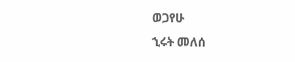ወጋየሁ
ኂሩት መለሰ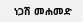ነጋሽ መሐመድ